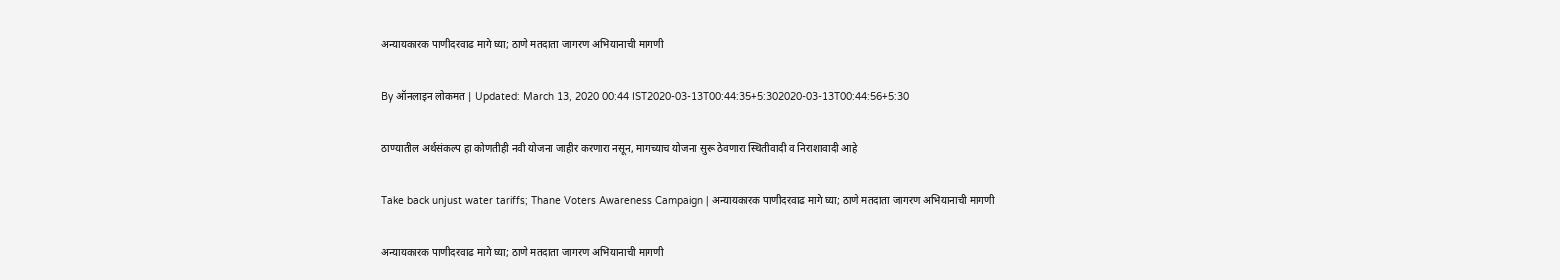अन्यायकारक पाणीदरवाढ मागे घ्या; ठाणे मतदाता जागरण अभियानाची मागणी

By ऑनलाइन लोकमत | Updated: March 13, 2020 00:44 IST2020-03-13T00:44:35+5:302020-03-13T00:44:56+5:30

ठाण्यातील अर्थसंकल्प हा कोणतीही नवी योजना जाहीर करणारा नसून, मागच्याच योजना सुरू ठेवणारा स्थितीवादी व निराशावादी आहे

Take back unjust water tariffs; Thane Voters Awareness Campaign | अन्यायकारक पाणीदरवाढ मागे घ्या; ठाणे मतदाता जागरण अभियानाची मागणी

अन्यायकारक पाणीदरवाढ मागे घ्या; ठाणे मतदाता जागरण अभियानाची मागणी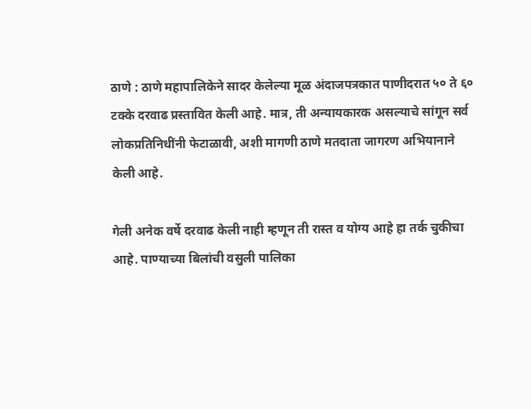ठाणे : ठाणे महापालिकेने सादर केलेल्या मूळ अंदाजपत्रकात पाणीदरात ५० ते ६० टक्के दरवाढ प्रस्तावित केली आहे. मात्र, ती अन्यायकारक असल्याचे सांगून सर्व लोकप्रतिनिधींनी फेटाळावी, अशी मागणी ठाणे मतदाता जागरण अभियानाने केली आहे.

गेली अनेक वर्षे दरवाढ केली नाही म्हणून ती रास्त व योग्य आहे हा तर्क चुकीचा आहे. पाण्याच्या बिलांची वसुली पालिका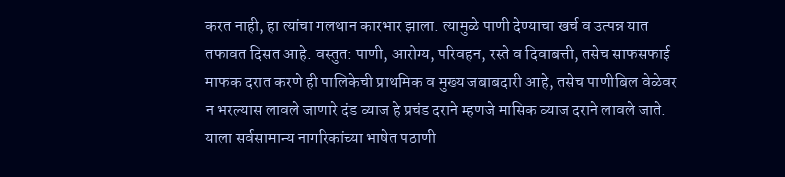करत नाही, हा त्यांचा गलथान कारभार झाला. त्यामुळे पाणी देण्याचा खर्च व उत्पन्न यात तफावत दिसत आहे. वस्तुत: पाणी, आरोग्य, परिवहन, रस्ते व दिवाबत्ती, तसेच साफसफाई माफक दरात करणे ही पालिकेची प्राथमिक व मुख्य जबाबदारी आहे, तसेच पाणीबिल वेळेवर न भरल्यास लावले जाणारे दंड व्याज हे प्रचंड दराने म्हणजे मासिक व्याज दराने लावले जाते. याला सर्वसामान्य नागरिकांच्या भाषेत पठाणी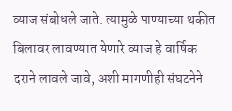व्याज संबोधले जाते. त्यामुळे पाण्याच्या थकीत बिलावर लावण्यात येणारे व्याज हे वार्षिक दराने लावले जावे, अशी मागणीही संघटनेने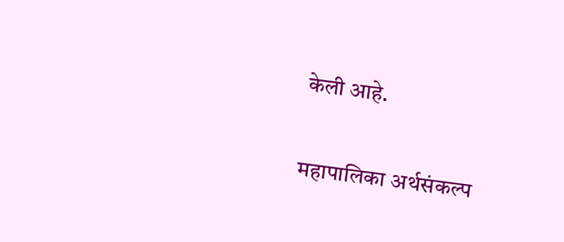केली आहे.

महापालिका अर्थसंकल्प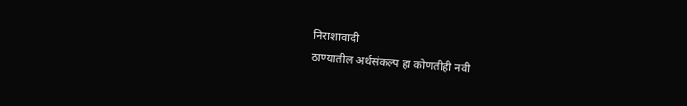निराशावादी
ठाण्यातील अर्थसंकल्प हा कोणतीही नवी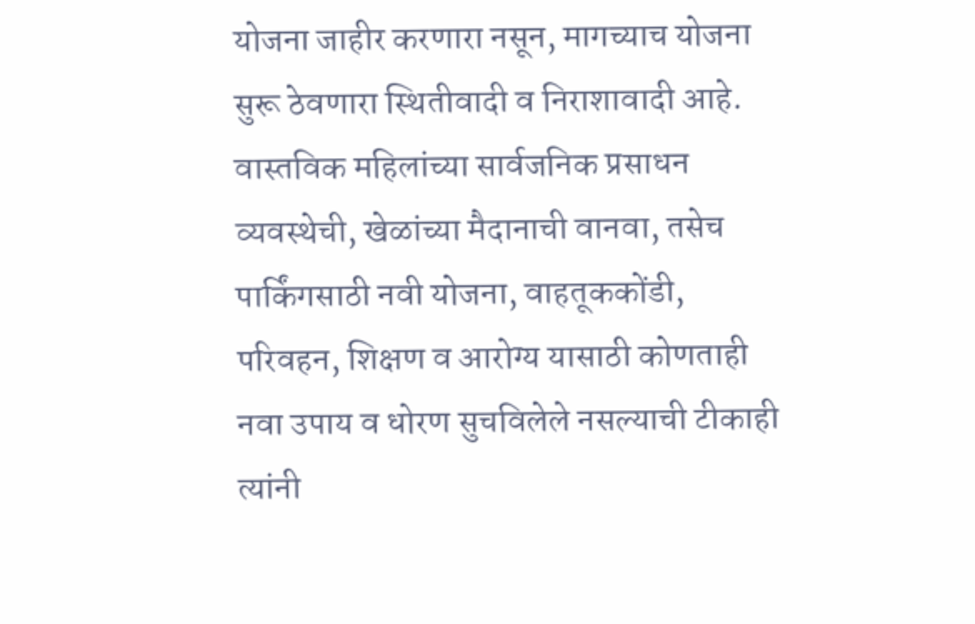योजना जाहीर करणारा नसून, मागच्याच योजना सुरू ठेवणारा स्थितीवादी व निराशावादी आहे. वास्तविक महिलांच्या सार्वजनिक प्रसाधन व्यवस्थेची, खेळांच्या मैदानाची वानवा, तसेच पार्किंगसाठी नवी योजना, वाहतूककोंडी, परिवहन, शिक्षण व आरोग्य यासाठी कोणताही नवा उपाय व धोरण सुचविलेले नसल्याची टीकाही त्यांनी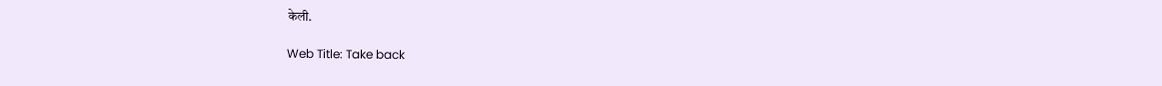केली.

Web Title: Take back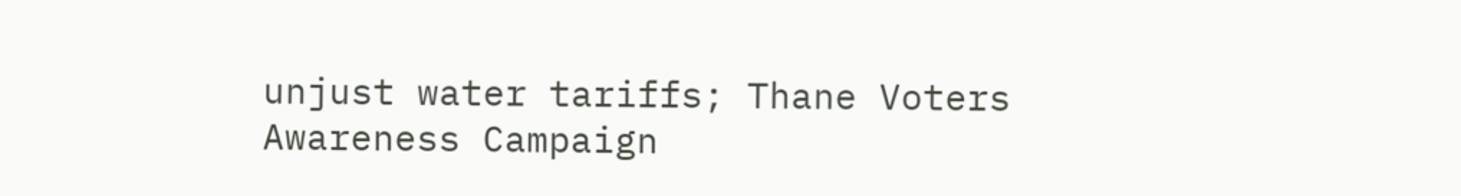unjust water tariffs; Thane Voters Awareness Campaign